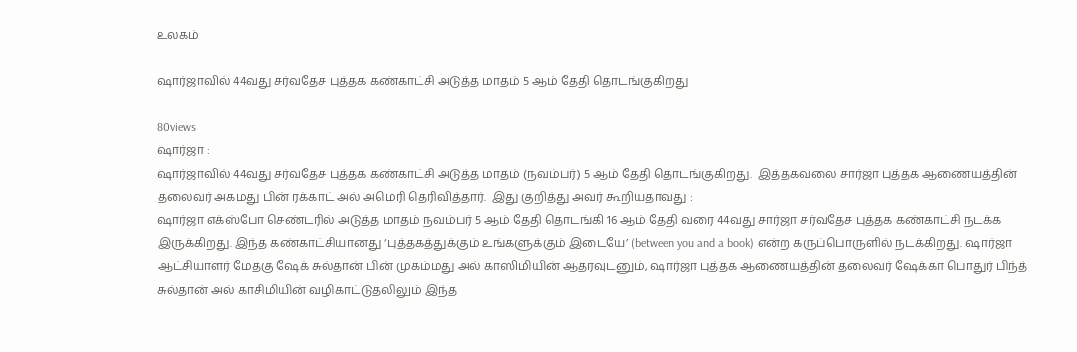உலகம்

ஷார்ஜாவில் 44வது சர்வதேச புத்தக கண்காட்சி அடுத்த மாதம் 5 ஆம் தேதி தொடங்குகிறது

80views
ஷார்ஜா :
ஷார்ஜாவில் 44வது சர்வதேச புத்தக கண்காட்சி அடுத்த மாதம் (நவம்பர்) 5 ஆம் தேதி தொடங்குகிறது.  இத்தகவலை சார்ஜா புத்தக ஆணையத்தின் தலைவர் அகமது பின் ரக்காட் அல் அமெரி தெரிவித்தார்.  இது குறித்து அவர் கூறியதாவது :
ஷார்ஜா எக்ஸ்போ செண்டரில் அடுத்த மாதம் நவம்பர் 5 ஆம் தேதி தொடங்கி 16 ஆம் தேதி வரை 44வது சார்ஜா சர்வதேச புத்தக கண்காட்சி நடக்க இருக்கிறது. இந்த கண்காட்சியானது ‘புத்தகத்துக்கும் உங்களுக்கும் இடையே’ (between you and a book) என்ற கருப்பொருளில் நடக்கிறது. ஷார்ஜா ஆட்சியாளர் மேதகு ஷேக் சுல்தான் பின் முகம்மது அல் காஸிமியின் ஆதரவுடனும், ஷார்ஜா புத்தக ஆணையத்தின் தலைவர் ஷேக்கா பொதுர் பிந்த் சுல்தான் அல் காசிமியின் வழிகாட்டுதலிலும் இந்த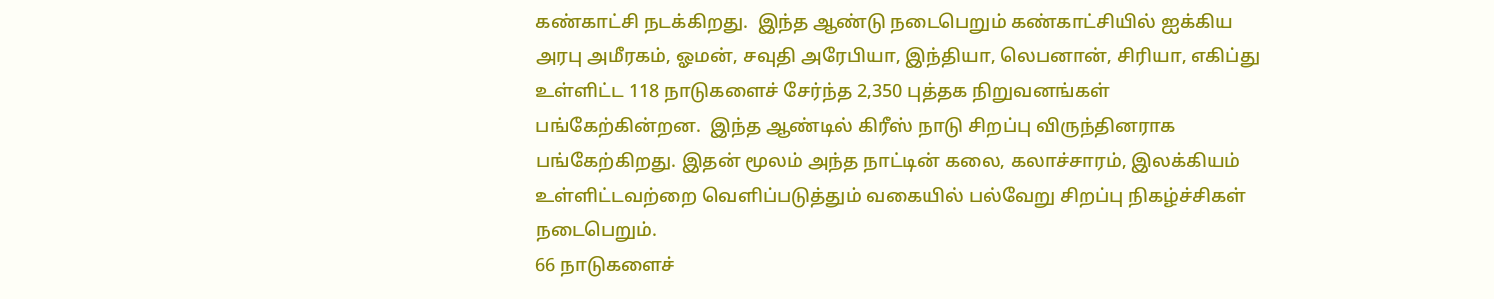கண்காட்சி நடக்கிறது.  இந்த ஆண்டு நடைபெறும் கண்காட்சியில் ஐக்கிய அரபு அமீரகம், ஓமன், சவுதி அரேபியா, இந்தியா, லெபனான், சிரியா, எகிப்து உள்ளிட்ட 118 நாடுகளைச் சேர்ந்த 2,350 புத்தக நிறுவனங்கள் பங்கேற்கின்றன.  இந்த ஆண்டில் கிரீஸ் நாடு சிறப்பு விருந்தினராக பங்கேற்கிறது. இதன் மூலம் அந்த நாட்டின் கலை, கலாச்சாரம், இலக்கியம் உள்ளிட்டவற்றை வெளிப்படுத்தும் வகையில் பல்வேறு சிறப்பு நிகழ்ச்சிகள் நடைபெறும்.
66 நாடுகளைச்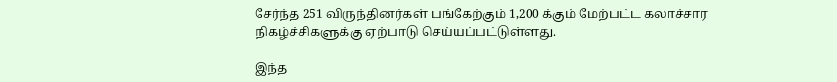சேர்ந்த 251 விருந்தினர்கள் பங்கேற்கும் 1,200 க்கும் மேற்பட்ட கலாச்சார நிகழ்ச்சிகளுக்கு ஏற்பாடு செய்யப்பட்டுள்ளது.

இந்த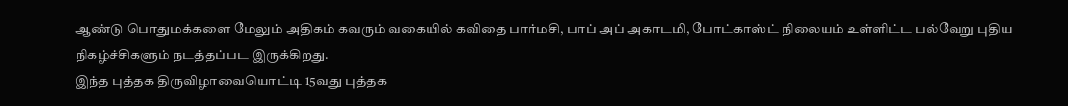ஆண்டு பொதுமக்களை மேலும் அதிகம் கவரும் வகையில் கவிதை பார்மசி, பாப் அப் அகாடமி, போட்காஸ்ட் நிலையம் உள்ளிட்ட பல்வேறு புதிய நிகழ்ச்சிகளும் நடத்தப்பட இருக்கிறது.
இந்த புத்தக திருவிழாவையொட்டி 15வது புத்தக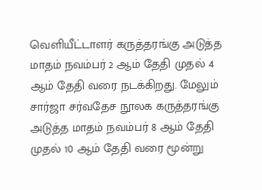வெளியீட்டாளர் கருத்தரங்கு அடுத்த மாதம் நவம்பர் 2 ஆம் தேதி முதல் 4 ஆம் தேதி வரை நடக்கிறது. மேலும் சார்ஜா சர்வதேச நூலக கருத்தரங்கு அடுத்த மாதம் நவம்பர் 8 ஆம் தேதி முதல் 10 ஆம் தேதி வரை மூன்று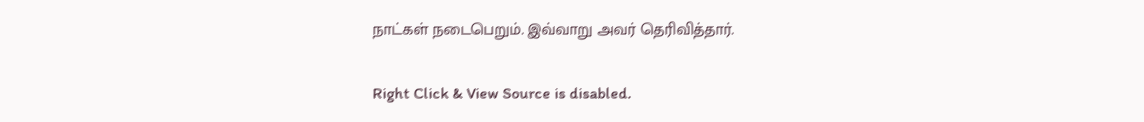நாட்கள் நடைபெறும். இவ்வாறு அவர் தெரிவித்தார்.

Right Click & View Source is disabled.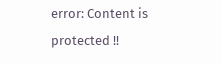error: Content is protected !!